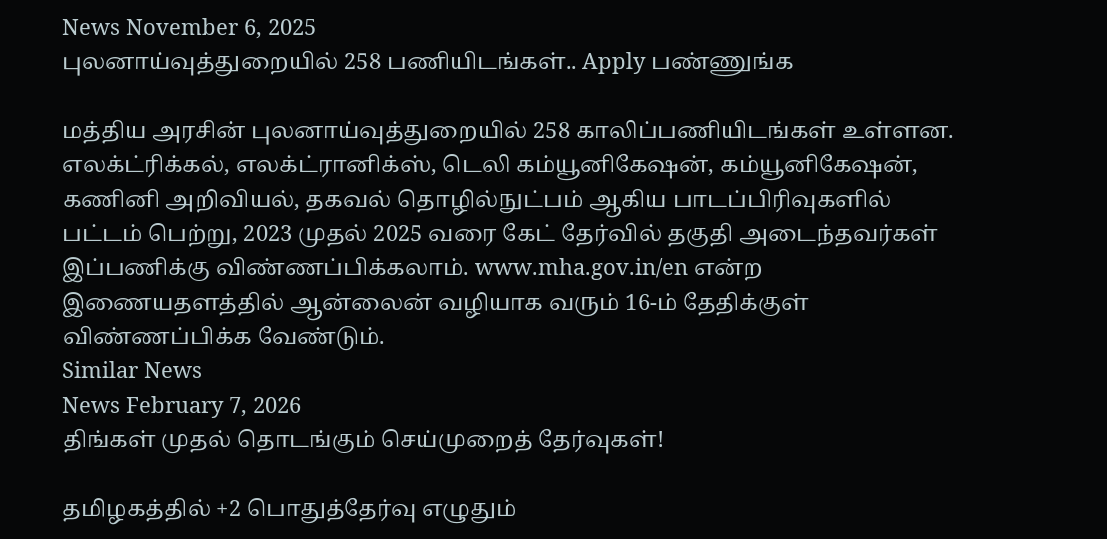News November 6, 2025
புலனாய்வுத்துறையில் 258 பணியிடங்கள்.. Apply பண்ணுங்க

மத்திய அரசின் புலனாய்வுத்துறையில் 258 காலிப்பணியிடங்கள் உள்ளன. எலக்ட்ரிக்கல், எலக்ட்ரானிக்ஸ், டெலி கம்யூனிகேஷன், கம்யூனிகேஷன், கணினி அறிவியல், தகவல் தொழில்நுட்பம் ஆகிய பாடப்பிரிவுகளில் பட்டம் பெற்று, 2023 முதல் 2025 வரை கேட் தேர்வில் தகுதி அடைந்தவர்கள் இப்பணிக்கு விண்ணப்பிக்கலாம். www.mha.gov.in/en என்ற இணையதளத்தில் ஆன்லைன் வழியாக வரும் 16-ம் தேதிக்குள் விண்ணப்பிக்க வேண்டும்.
Similar News
News February 7, 2026
திங்கள் முதல் தொடங்கும் செய்முறைத் தேர்வுகள்!

தமிழகத்தில் +2 பொதுத்தேர்வு எழுதும்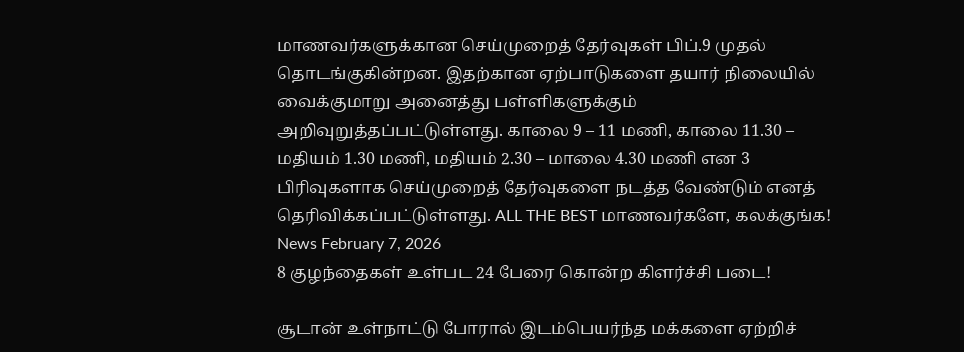மாணவர்களுக்கான செய்முறைத் தேர்வுகள் பிப்.9 முதல் தொடங்குகின்றன. இதற்கான ஏற்பாடுகளை தயார் நிலையில் வைக்குமாறு அனைத்து பள்ளிகளுக்கும் அறிவுறுத்தப்பட்டுள்ளது. காலை 9 – 11 மணி, காலை 11.30 – மதியம் 1.30 மணி, மதியம் 2.30 – மாலை 4.30 மணி என 3 பிரிவுகளாக செய்முறைத் தேர்வுகளை நடத்த வேண்டும் எனத் தெரிவிக்கப்பட்டுள்ளது. ALL THE BEST மாணவர்களே, கலக்குங்க!
News February 7, 2026
8 குழந்தைகள் உள்பட 24 பேரை கொன்ற கிளர்ச்சி படை!

சூடான் உள்நாட்டு போரால் இடம்பெயர்ந்த மக்களை ஏற்றிச்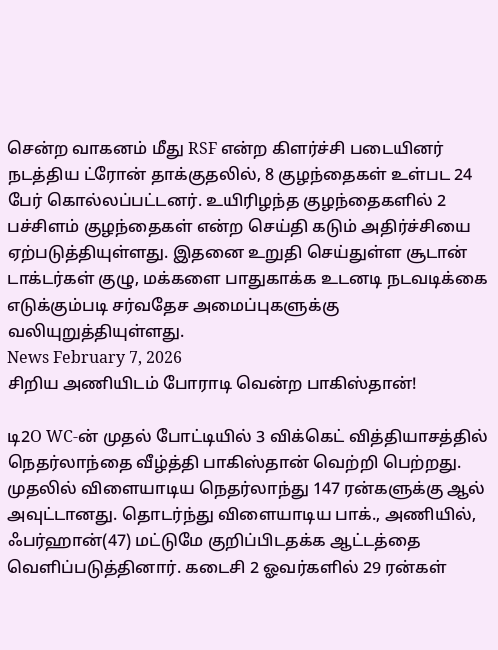சென்ற வாகனம் மீது RSF என்ற கிளர்ச்சி படையினர் நடத்திய ட்ரோன் தாக்குதலில், 8 குழந்தைகள் உள்பட 24 பேர் கொல்லப்பட்டனர். உயிரிழந்த குழந்தைகளில் 2 பச்சிளம் குழந்தைகள் என்ற செய்தி கடும் அதிர்ச்சியை ஏற்படுத்தியுள்ளது. இதனை உறுதி செய்துள்ள சூடான் டாக்டர்கள் குழு, மக்களை பாதுகாக்க உடனடி நடவடிக்கை எடுக்கும்படி சர்வதேச அமைப்புகளுக்கு வலியுறுத்தியுள்ளது.
News February 7, 2026
சிறிய அணியிடம் போராடி வென்ற பாகிஸ்தான்!

டி2O WC-ன் முதல் போட்டியில் 3 விக்கெட் வித்தியாசத்தில் நெதர்லாந்தை வீழ்த்தி பாகிஸ்தான் வெற்றி பெற்றது. முதலில் விளையாடிய நெதர்லாந்து 147 ரன்களுக்கு ஆல் அவுட்டானது. தொடர்ந்து விளையாடிய பாக்., அணியில், ஃபர்ஹான்(47) மட்டுமே குறிப்பிடதக்க ஆட்டத்தை வெளிப்படுத்தினார். கடைசி 2 ஓவர்களில் 29 ரன்கள்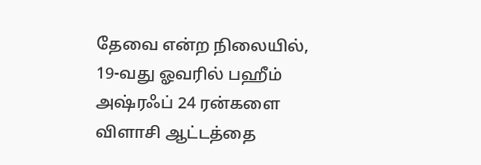தேவை என்ற நிலையில், 19-வது ஓவரில் பஹீம் அஷ்ரஃப் 24 ரன்களை விளாசி ஆட்டத்தை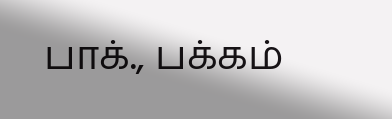பாக்., பக்கம்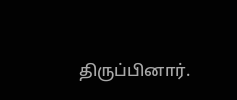திருப்பினார்.